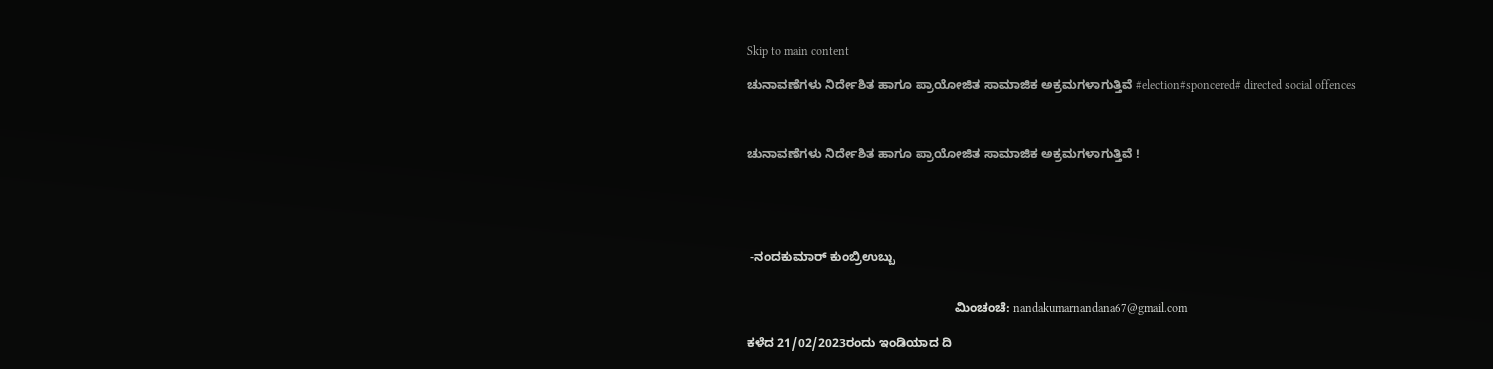Skip to main content

ಚುನಾವಣೆಗಳು ನಿರ್ದೇಶಿತ ಹಾಗೂ ಪ್ರಾಯೋಜಿತ ಸಾಮಾಜಿಕ ಅಕ್ರಮಗಳಾಗುತ್ತಿವೆ #election#sponcered# directed social offences



ಚುನಾವಣೆಗಳು ನಿರ್ದೇಶಿತ ಹಾಗೂ ಪ್ರಾಯೋಜಿತ ಸಾಮಾಜಿಕ ಅಕ್ರಮಗಳಾಗುತ್ತಿವೆ !





 -ನಂದಕುಮಾರ್ ಕುಂಬ್ರಿಉಬ್ಬು


                                                            ಮಿಂಚಂಚೆ: nandakumarnandana67@gmail.com

ಕಳೆದ 21/02/2023ರಂದು ಇಂಡಿಯಾದ ದಿ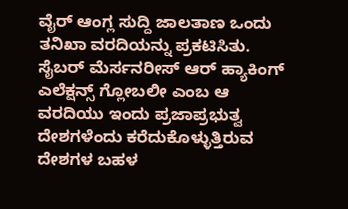ವೈರ್ ಆಂಗ್ಲ ಸುದ್ದಿ ಜಾಲತಾಣ ಒಂದು ತನಿಖಾ ವರದಿಯನ್ನು ಪ್ರಕಟಿಸಿತು. ಸೈಬರ್ ಮೆರ್ಸನರೀಸ್ ಆರ್ ಹ್ಯಾಕಿಂಗ್ ಎಲೆಕ್ಷನ್ಸ್ ಗ್ಲೋಬಲೀ ಎಂಬ ಆ ವರದಿಯು ಇಂದು ಪ್ರಜಾಪ್ರಭುತ್ವ ದೇಶಗಳೆಂದು ಕರೆದುಕೊಳ್ಳುತ್ತಿರುವ ದೇಶಗಳ ಬಹಳ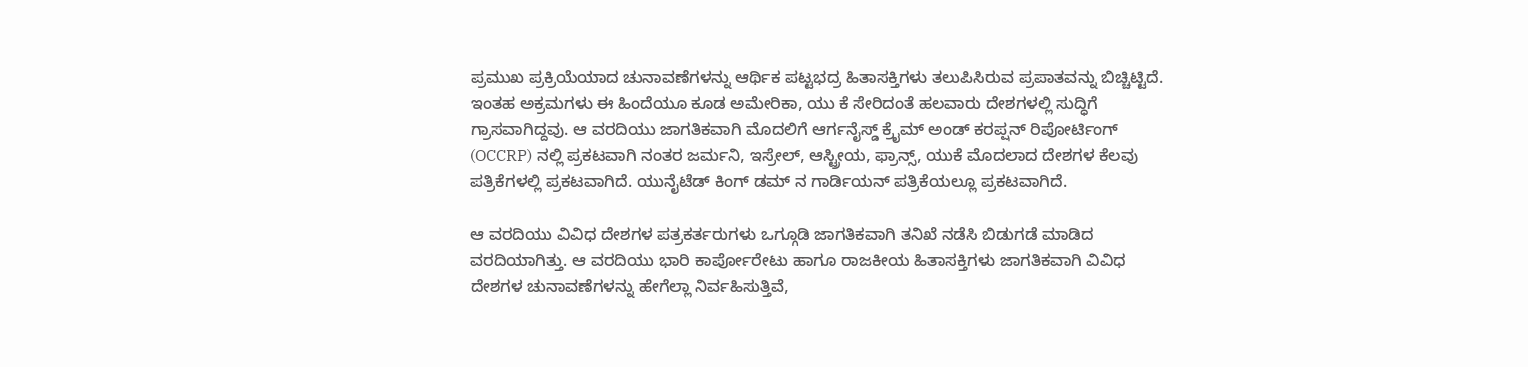ಪ್ರಮುಖ ಪ್ರಕ್ರಿಯೆಯಾದ ಚುನಾವಣೆಗಳನ್ನು ಆರ್ಥಿಕ ಪಟ್ಟಭದ್ರ ಹಿತಾಸಕ್ತಿಗಳು ತಲುಪಿಸಿರುವ ಪ್ರಪಾತವನ್ನು ಬಿಚ್ಚಿಟ್ಟಿದೆ. ಇಂತಹ ಅಕ್ರಮಗಳು ಈ ಹಿಂದೆಯೂ ಕೂಡ ಅಮೇರಿಕಾ, ಯು ಕೆ ಸೇರಿದಂತೆ ಹಲವಾರು ದೇಶಗಳಲ್ಲಿ ಸುದ್ಧಿಗೆ ಗ್ರಾಸವಾಗಿದ್ದವು. ಆ ವರದಿಯು ಜಾಗತಿಕವಾಗಿ ಮೊದಲಿಗೆ ಆರ್ಗನೈಸ್ಡ್ ಕ್ರೈಮ್ ಅಂಡ್ ಕರಪ್ಷನ್ ರಿಪೋರ್ಟಿಂಗ್ (OCCRP) ನಲ್ಲಿ ಪ್ರಕಟವಾಗಿ ನಂತರ ಜರ್ಮನಿ, ಇಸ್ರೇಲ್, ಆಸ್ಟ್ರೀಯ, ಫ್ರಾನ್ಸ್, ಯುಕೆ ಮೊದಲಾದ ದೇಶಗಳ ಕೆಲವು ಪತ್ರಿಕೆಗಳಲ್ಲಿ ಪ್ರಕಟವಾಗಿದೆ. ಯುನೈಟೆಡ್ ಕಿಂಗ್ ಡಮ್ ನ ಗಾರ್ಡಿಯನ್ ಪತ್ರಿಕೆಯಲ್ಲೂ ಪ್ರಕಟವಾಗಿದೆ.

ಆ ವರದಿಯು ವಿವಿಧ ದೇಶಗಳ ಪತ್ರಕರ್ತರುಗಳು ಒಗ್ಗೂಡಿ ಜಾಗತಿಕವಾಗಿ ತನಿಖೆ ನಡೆಸಿ ಬಿಡುಗಡೆ ಮಾಡಿದ ವರದಿಯಾಗಿತ್ತು. ಆ ವರದಿಯು ಭಾರಿ ಕಾರ್ಪೋರೇಟು ಹಾಗೂ ರಾಜಕೀಯ ಹಿತಾಸಕ್ತಿಗಳು ಜಾಗತಿಕವಾಗಿ ವಿವಿಧ ದೇಶಗಳ ಚುನಾವಣೆಗಳನ್ನು ಹೇಗೆಲ್ಲಾ ನಿರ್ವಹಿಸುತ್ತಿವೆ,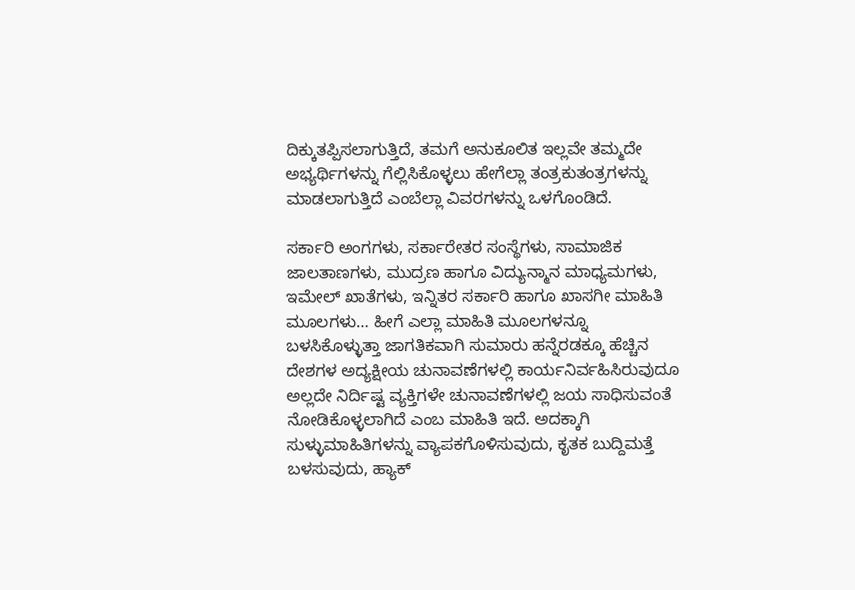ದಿಕ್ಕುತಪ್ಪಿಸಲಾಗುತ್ತಿದೆ, ತಮಗೆ ಅನುಕೂಲಿತ ಇಲ್ಲವೇ ತಮ್ಮದೇ ಅಭ್ಯರ್ಥಿಗಳನ್ನು ಗೆಲ್ಲಿಸಿಕೊಳ್ಳಲು ಹೇಗೆಲ್ಲಾ ತಂತ್ರಕುತಂತ್ರಗಳನ್ನು ಮಾಡಲಾಗುತ್ತಿದೆ ಎಂಬೆಲ್ಲಾ ವಿವರಗಳನ್ನು ಒಳಗೊಂಡಿದೆ.

ಸರ್ಕಾರಿ ಅಂಗಗಳು, ಸರ್ಕಾರೇತರ ಸಂಸ್ಥೆಗಳು, ಸಾಮಾಜಿಕ ಜಾಲತಾಣಗಳು, ಮುದ್ರಣ ಹಾಗೂ ವಿದ್ಯುನ್ಮಾನ ಮಾಧ್ಯಮಗಳು, ಇಮೇಲ್ ಖಾತೆಗಳು, ಇನ್ನಿತರ ಸರ್ಕಾರಿ ಹಾಗೂ ಖಾಸಗೀ ಮಾಹಿತಿ ಮೂಲಗಳು… ಹೀಗೆ ಎಲ್ಲಾ ಮಾಹಿತಿ ಮೂಲಗಳನ್ನೂ ಬಳಸಿಕೊಳ್ಳುತ್ತಾ ಜಾಗತಿಕವಾಗಿ ಸುಮಾರು ಹನ್ನೆರಡಕ್ಕೂ ಹೆಚ್ಚಿನ ದೇಶಗಳ ಅದ್ಯಕ್ಷೀಯ ಚುನಾವಣೆಗಳಲ್ಲಿ ಕಾರ್ಯನಿರ್ವಹಿಸಿರುವುದೂ ಅಲ್ಲದೇ ನಿರ್ದಿಷ್ಟ ವ್ಯಕ್ತಿಗಳೇ ಚುನಾವಣೆಗಳಲ್ಲಿ ಜಯ ಸಾಧಿಸುವಂತೆ ನೋಡಿಕೊಳ್ಳಲಾಗಿದೆ ಎಂಬ ಮಾಹಿತಿ ಇದೆ. ಅದಕ್ಕಾಗಿ ಸುಳ್ಳುಮಾಹಿತಿಗಳನ್ನು ವ್ಯಾಪಕಗೊಳಿಸುವುದು, ಕೃತಕ ಬುದ್ದಿಮತ್ತೆ ಬಳಸುವುದು, ಹ್ಯಾಕ್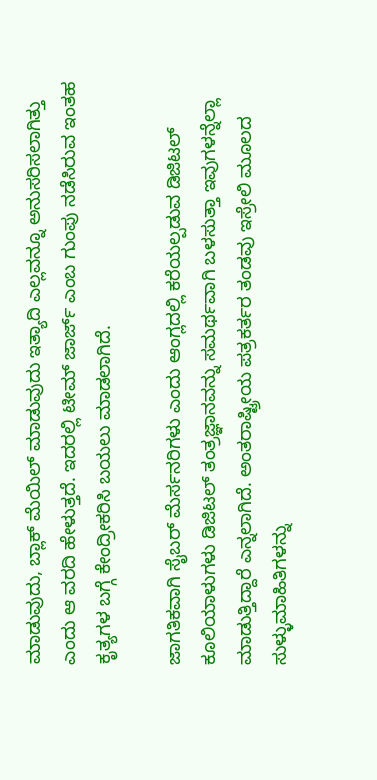ಮಾಡುವುದು, ಬ್ಲಾಕ್ ಮೆಯಿಲ್ ಮಾಡುವುದು ಇತ್ಯಾದಿ ಎಲ್ಲವನ್ನೂ ಅನುಸರಿಸಲಾಗಿತ್ತು ಎಂದು ಆ ವರದಿ ಹೇಳುತ್ತದೆ. ಇದರಲ್ಲಿ ಟೀಮ್ ಜಾರ್ಜ್ ಎಂಬ ಗುಂಪು ನಡೆಸಿರುವ ಇಂತಹ ಕೃತ್ಯಗಳ ಬಗ್ಗೆ ಕೇಂದ್ರೀಕರಿಸಿ ಬಯಲು ಮಾಡಲಾಗಿದೆ.

ಜಾಗತಿಕವಾಗಿ ಸೈಬರ್ ಮೆರ್ಸನರಿಗಳು ಎಂದು ಆಂಗ್ಲದಲ್ಲಿ ಕರೆಯಲ್ಪಡುವ ಡಿಜಿಟಲ್ ಕೂಲಿಯಾಳುಗಳು ಡಿಜಿಟಲ್ ತಂತ್ರಜ್ಞಾನವನ್ನು ಸಮರ್ಥವಾಗಿ ಬಳಸುತ್ತಾ ಇವುಗಳನ್ನೆಲ್ಲಾ ಮಾಡುತ್ತಿದ್ದಾರೆ ಎನ್ನಲಾಗಿದೆ. ಅಂತರಾಷ್ಟ್ರೀಯ ಪತ್ರಕರ್ತರ ತಂಡವು ಇಸ್ರೇಲಿ ಮೂಲದ ಸುಳ್ಳುಮಾಹಿತಿಗಳನ್ನು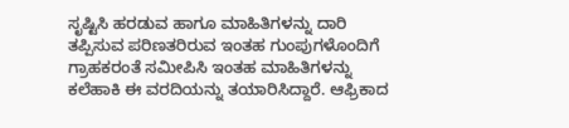ಸೃಷ್ಟಿಸಿ ಹರಡುವ ಹಾಗೂ ಮಾಹಿತಿಗಳನ್ನು ದಾರಿ ತಪ್ಪಿಸುವ ಪರಿಣತರಿರುವ ಇಂತಹ ಗುಂಪುಗಳೊಂದಿಗೆ ಗ್ರಾಹಕರಂತೆ ಸಮೀಪಿಸಿ ಇಂತಹ ಮಾಹಿತಿಗಳನ್ನು ಕಲೆಹಾಕಿ ಈ ವರದಿಯನ್ನು ತಯಾರಿಸಿದ್ದಾರೆ. ಆಫ್ರಿಕಾದ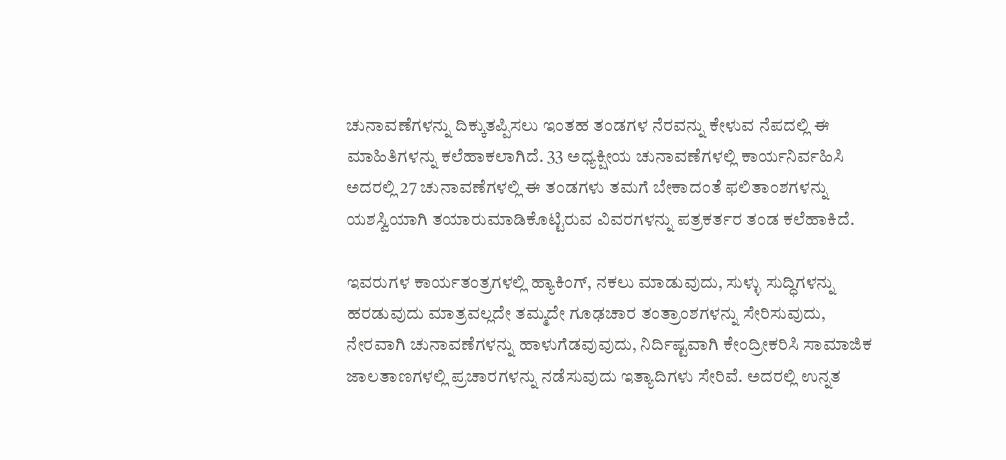ಚುನಾವಣೆಗಳನ್ನು ದಿಕ್ಕುತಪ್ಪಿಸಲು ಇಂತಹ ತಂಡಗಳ ನೆರವನ್ನು ಕೇಳುವ ನೆಪದಲ್ಲಿ ಈ ಮಾಹಿತಿಗಳನ್ನು ಕಲೆಹಾಕಲಾಗಿದೆ. 33 ಅಧ್ಯಕ್ಷೀಯ ಚುನಾವಣೆಗಳಲ್ಲಿ ಕಾರ್ಯನಿರ್ವಹಿಸಿ ಅದರಲ್ಲಿ 27 ಚುನಾವಣೆಗಳಲ್ಲಿ ಈ ತಂಡಗಳು ತಮಗೆ ಬೇಕಾದಂತೆ ಫಲಿತಾಂಶಗಳನ್ನು ಯಶಸ್ವಿಯಾಗಿ ತಯಾರುಮಾಡಿಕೊಟ್ಟಿರುವ ವಿವರಗಳನ್ನು ಪತ್ರಕರ್ತರ ತಂಡ ಕಲೆಹಾಕಿದೆ.

ಇವರುಗಳ ಕಾರ್ಯತಂತ್ರಗಳಲ್ಲಿ ಹ್ಯಾಕಿಂಗ್, ನಕಲು ಮಾಡುವುದು, ಸುಳ್ಳು ಸುದ್ಧಿಗಳನ್ನು ಹರಡುವುದು ಮಾತ್ರವಲ್ಲದೇ ತಮ್ಮದೇ ಗೂಢಚಾರ ತಂತ್ರಾಂಶಗಳನ್ನು ಸೇರಿಸುವುದು, ನೇರವಾಗಿ ಚುನಾವಣೆಗಳನ್ನು ಹಾಳುಗೆಡವುವುದು, ನಿರ್ದಿಷ್ಟವಾಗಿ ಕೇಂದ್ರೀಕರಿಸಿ ಸಾಮಾಜಿಕ ಜಾಲತಾಣಗಳಲ್ಲಿ ಪ್ರಚಾರಗಳನ್ನು ನಡೆಸುವುದು ಇತ್ಯಾದಿಗಳು ಸೇರಿವೆ. ಅದರಲ್ಲಿ ಉನ್ನತ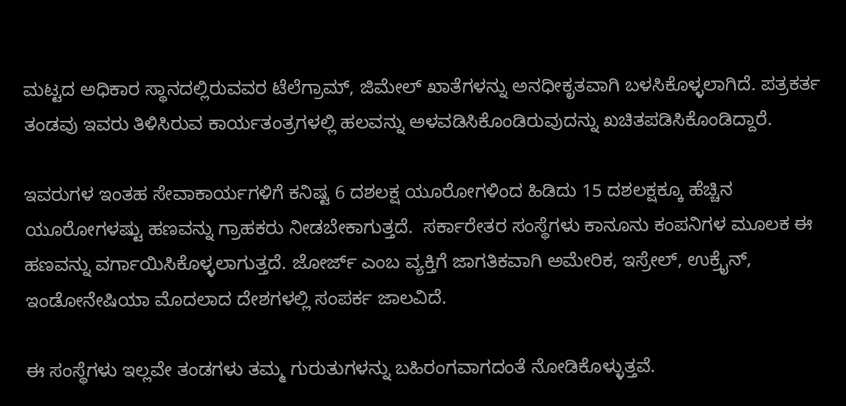ಮಟ್ಟದ ಅಧಿಕಾರ ಸ್ಥಾನದಲ್ಲಿರುವವರ ಟೆಲೆಗ್ರಾಮ್, ಜಿಮೇಲ್ ಖಾತೆಗಳನ್ನು ಅನಧೀಕೃತವಾಗಿ ಬಳಸಿಕೊಳ್ಳಲಾಗಿದೆ. ಪತ್ರಕರ್ತ ತಂಡವು ಇವರು ತಿಳಿಸಿರುವ ಕಾರ್ಯತಂತ್ರಗಳಲ್ಲಿ ಹಲವನ್ನು ಅಳವಡಿಸಿಕೊಂಡಿರುವುದನ್ನು ಖಚಿತಪಡಿಸಿಕೊಂಡಿದ್ದಾರೆ.

ಇವರುಗಳ ಇಂತಹ ಸೇವಾಕಾರ್ಯಗಳಿಗೆ ಕನಿಷ್ಟ 6 ದಶಲಕ್ಷ ಯೂರೋಗಳಿಂದ ಹಿಡಿದು 15 ದಶಲಕ್ಷಕ್ಕೂ ಹೆಚ್ಚಿನ ಯೂರೋಗಳಷ್ಟು ಹಣವನ್ನು ಗ್ರಾಹಕರು ನೀಡಬೇಕಾಗುತ್ತದೆ.  ಸರ್ಕಾರೇತರ ಸಂಸ್ಥೆಗಳು ಕಾನೂನು ಕಂಪನಿಗಳ ಮೂಲಕ ಈ ಹಣವನ್ನು ವರ್ಗಾಯಿಸಿಕೊಳ್ಳಲಾಗುತ್ತದೆ. ಜೋರ್ಜ್ ಎಂಬ ವ್ಯಕ್ತಿಗೆ ಜಾಗತಿಕವಾಗಿ ಅಮೇರಿಕ, ಇಸ್ರೇಲ್, ಉಕ್ರೈನ್, ಇಂಡೋನೇಷಿಯಾ ಮೊದಲಾದ ದೇಶಗಳಲ್ಲಿ ಸಂಪರ್ಕ ಜಾಲವಿದೆ.

ಈ ಸಂಸ್ಥೆಗಳು ಇಲ್ಲವೇ ತಂಡಗಳು ತಮ್ಮ ಗುರುತುಗಳನ್ನು ಬಹಿರಂಗವಾಗದಂತೆ ನೋಡಿಕೊಳ್ಳುತ್ತವೆ.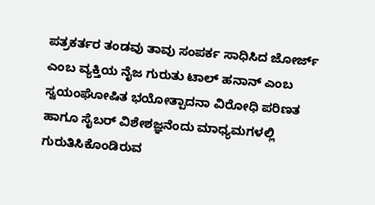ಪತ್ರಕರ್ತರ ತಂಡವು ತಾವು ಸಂಪರ್ಕ ಸಾಧಿಸಿದ ಜೋರ್ಜ್ ಎಂಬ ವ್ಯಕ್ತಿಯ ನೈಜ ಗುರುತು ಟಾಲ್ ಹನಾನ್ ಎಂಬ ಸ್ವಯಂಘೋಷಿತ ಭಯೋತ್ಪಾದನಾ ವಿರೋಧಿ ಪರಿಣತ ಹಾಗೂ ಸೈಬರ್ ವಿಶೇಶಜ್ಞನೆಂದು ಮಾಧ್ಯಮಗಳಲ್ಲಿ ಗುರುತಿಸಿಕೊಂಡಿರುವ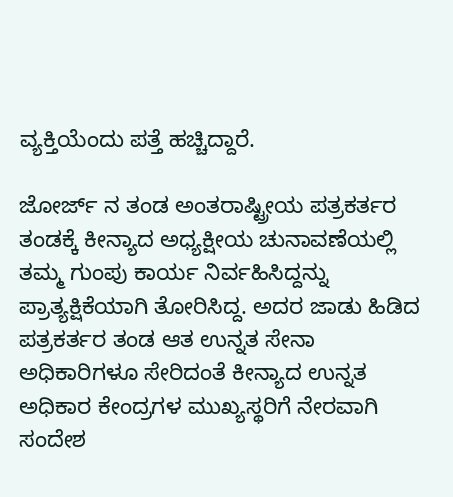ವ್ಯಕ್ತಿಯೆಂದು ಪತ್ತೆ ಹಚ್ಚಿದ್ದಾರೆ.

ಜೋರ್ಜ್ ನ ತಂಡ ಅಂತರಾಷ್ಟ್ರೀಯ ಪತ್ರಕರ್ತರ ತಂಡಕ್ಕೆ ಕೀನ್ಯಾದ ಅಧ್ಯಕ್ಷೀಯ ಚುನಾವಣೆಯಲ್ಲಿ ತಮ್ಮ ಗುಂಪು ಕಾರ್ಯ ನಿರ್ವಹಿಸಿದ್ದನ್ನು ಪ್ರಾತ್ಯಕ್ಷಿಕೆಯಾಗಿ ತೋರಿಸಿದ್ದ. ಅದರ ಜಾಡು ಹಿಡಿದ ಪತ್ರಕರ್ತರ ತಂಡ ಆತ ಉನ್ನತ ಸೇನಾ ಅಧಿಕಾರಿಗಳೂ ಸೇರಿದಂತೆ ಕೀನ್ಯಾದ ಉನ್ನತ ಅಧಿಕಾರ ಕೇಂದ್ರಗಳ ಮುಖ್ಯಸ್ಥರಿಗೆ ನೇರವಾಗಿ ಸಂದೇಶ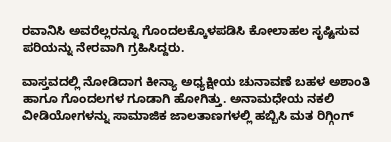ರವಾನಿಸಿ ಅವರೆಲ್ಲರನ್ನೂ ಗೊಂದಲಕ್ಕೊಳಪಡಿಸಿ ಕೋಲಾಹಲ ಸೃಷ್ಟಿಸುವ ಪರಿಯನ್ನು ನೇರವಾಗಿ ಗ್ರಹಿಸಿದ್ದರು.

ವಾಸ್ತವದಲ್ಲಿ ನೋಡಿದಾಗ ಕೀನ್ಯಾ ಅಧ್ಯಕ್ಷೀಯ ಚುನಾವಣೆ ಬಹಳ ಅಶಾಂತಿ ಹಾಗೂ ಗೊಂದಲಗಳ ಗೂಡಾಗಿ ಹೋಗಿತ್ತು. ಅನಾಮಧೇಯ ನಕಲಿ ವೀಡಿಯೋಗಳನ್ನು ಸಾಮಾಜಿಕ ಜಾಲತಾಣಗಳಲ್ಲಿ ಹಬ್ಬಿಸಿ ಮತ ರಿಗ್ಗಿಂಗ್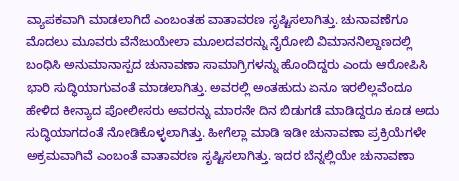ವ್ಯಾಪಕವಾಗಿ ಮಾಡಲಾಗಿದೆ ಎಂಬಂತಹ ವಾತಾವರಣ ಸೃಷ್ಟಿಸಲಾಗಿತ್ತು. ಚುನಾವಣೆಗೂ ಮೊದಲು ಮೂವರು ವೆನೆಜುಯೇಲಾ ಮೂಲದವರನ್ನು ನೈರೋಬಿ ವಿಮಾನನಿಲ್ದಾಣದಲ್ಲಿ ಬಂಧಿಸಿ ಅನುಮಾನಾಸ್ಪದ ಚುನಾವಣಾ ಸಾಮಾಗ್ರಿಗಳನ್ನು ಹೊಂದಿದ್ದರು ಎಂದು ಆರೋಪಿಸಿ ಭಾರಿ ಸುದ್ಧಿಯಾಗುವಂತೆ ಮಾಡಲಾಗಿತ್ತು. ಅವರಲ್ಲಿ ಅಂತಹುದು ಏನೂ ಇರಲಿಲ್ಲವೆಂದೂ ಹೇಳಿದ ಕೀನ್ಯಾದ ಪೋಲೀಸರು ಅವರನ್ನು ಮಾರನೇ ದಿನ ಬಿಡುಗಡೆ ಮಾಡಿದ್ದರೂ ಕೂಡ ಅದು ಸುದ್ಧಿಯಾಗದಂತೆ ನೋಡಿಕೊಳ್ಳಲಾಗಿತ್ತು. ಹೀಗೆಲ್ಲಾ ಮಾಡಿ ಇಡೀ ಚುನಾವಣಾ ಪ್ರಕ್ರಿಯೆಗಳೇ ಅಕ್ರಮವಾಗಿವೆ ಎಂಬಂತೆ ವಾತಾವರಣ ಸೃಷ್ಟಿಸಲಾಗಿತ್ತು. ಇದರ ಬೆನ್ನಲ್ಲಿಯೇ ಚುನಾವಣಾ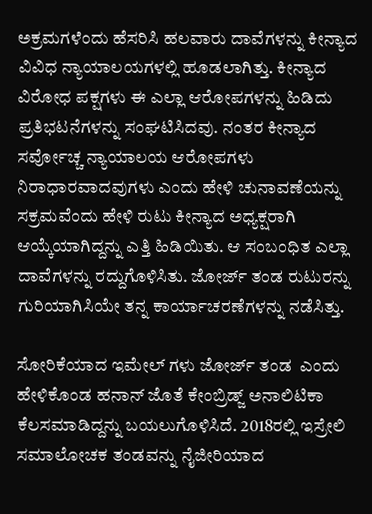ಅಕ್ರಮಗಳೆಂದು ಹೆಸರಿಸಿ ಹಲವಾರು ದಾವೆಗಳನ್ನು ಕೀನ್ಯಾದ ವಿವಿಧ ನ್ಯಾಯಾಲಯಗಳಲ್ಲಿ ಹೂಡಲಾಗಿತ್ತು. ಕೀನ್ಯಾದ ವಿರೋಧ ಪಕ್ಷಗಳು ಈ ಎಲ್ಲಾ ಆರೋಪಗಳನ್ನು ಹಿಡಿದು ಪ್ರತಿಭಟನೆಗಳನ್ನು ಸಂಘಟಿಸಿದವು. ನಂತರ ಕೀನ್ಯಾದ ಸರ್ವೋಚ್ಚ ನ್ಯಾಯಾಲಯ ಆರೋಪಗಳು ನಿರಾಧಾರವಾದವುಗಳು ಎಂದು ಹೇಳಿ ಚುನಾವಣೆಯನ್ನು ಸಕ್ರಮವೆಂದು ಹೇಳಿ ರುಟು ಕೀನ್ಯಾದ ಅಧ್ಯಕ್ಷರಾಗಿ ಆಯ್ಕೆಯಾಗಿದ್ದನ್ನು ಎತ್ತಿ ಹಿಡಿಯಿತು. ಆ ಸಂಬಂಧಿತ ಎಲ್ಲಾ ದಾವೆಗಳನ್ನು ರದ್ದುಗೊಳಿಸಿತು. ಜೋರ್ಜ್ ತಂಡ ರುಟುರನ್ನು ಗುರಿಯಾಗಿಸಿಯೇ ತನ್ನ ಕಾರ್ಯಾಚರಣೆಗಳನ್ನು ನಡೆಸಿತ್ತು.

ಸೋರಿಕೆಯಾದ ಇಮೇಲ್ ಗಳು ಜೋರ್ಜ್ ತಂಡ  ಎಂದು ಹೇಳಿಕೊಂಡ ಹನಾನ್ ಜೊತೆ ಕೇಂಬ್ರಿಡ್ಜ್ ಅನಾಲಿಟಿಕಾ ಕೆಲಸಮಾಡಿದ್ದನ್ನು ಬಯಲುಗೊಳಿಸಿದೆ. 2018ರಲ್ಲಿ ಇಸ್ರೇಲಿ ಸಮಾಲೋಚಕ ತಂಡವನ್ನು ನೈಜೀರಿಯಾದ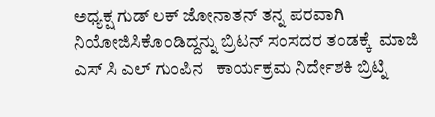ಅಧ್ಯಕ್ಷ ಗುಡ್ ಲಕ್ ಜೋನಾತನ್ ತನ್ನ ಪರವಾಗಿ ನಿಯೋಜಿಸಿಕೊಂಡಿದ್ದನ್ನು ಬ್ರಿಟನ್ ಸಂಸದರ ತಂಡಕ್ಕೆ  ಮಾಜಿ ಎಸ್ ಸಿ ಎಲ್ ಗುಂಪಿನ   ಕಾರ್ಯಕ್ರಮ ನಿರ್ದೇಶಕಿ ಬ್ರಿಟ್ನಿ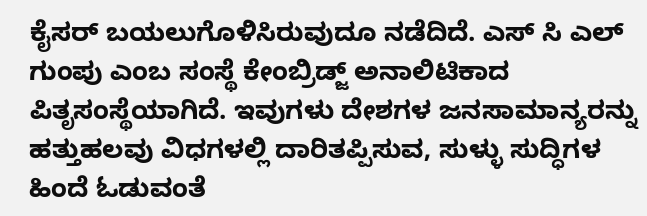ಕೈಸರ್ ಬಯಲುಗೊಳಿಸಿರುವುದೂ ನಡೆದಿದೆ. ಎಸ್ ಸಿ ಎಲ್ ಗುಂಪು ಎಂಬ ಸಂಸ್ಥೆ ಕೇಂಬ್ರಿಡ್ಜ್ ಅನಾಲಿಟಿಕಾದ ಪಿತೃಸಂಸ್ಥೆಯಾಗಿದೆ. ಇವುಗಳು ದೇಶಗಳ ಜನಸಾಮಾನ್ಯರನ್ನು ಹತ್ತುಹಲವು ವಿಧಗಳಲ್ಲಿ ದಾರಿತಪ್ಪಿಸುವ, ಸುಳ್ಳು ಸುದ್ಧಿಗಳ ಹಿಂದೆ ಓಡುವಂತೆ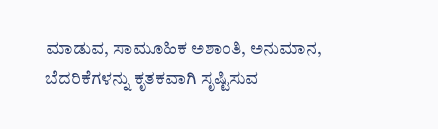ಮಾಡುವ, ಸಾಮೂಹಿಕ ಅಶಾಂತಿ, ಅನುಮಾನ, ಬೆದರಿಕೆಗಳನ್ನು ಕೃತಕವಾಗಿ ಸೃಷ್ಟಿಸುವ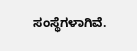ಸಂಸ್ಥೆಗಳಾಗಿವೆ.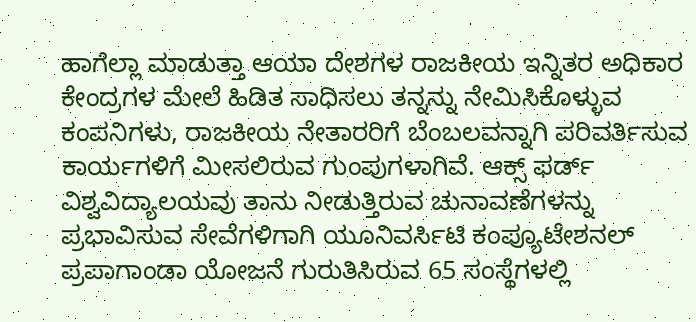ಹಾಗೆಲ್ಲಾ ಮಾಡುತ್ತಾ ಆಯಾ ದೇಶಗಳ ರಾಜಕೀಯ ಇನ್ನಿತರ ಅಧಿಕಾರ ಕೇಂದ್ರಗಳ ಮೇಲೆ ಹಿಡಿತ ಸಾಧಿಸಲು ತನ್ನನ್ನು ನೇಮಿಸಿಕೊಳ್ಳುವ ಕಂಪನಿಗಳು, ರಾಜಕೀಯ ನೇತಾರರಿಗೆ ಬೆಂಬಲವನ್ನಾಗಿ ಪರಿವರ್ತಿಸುವ ಕಾರ್ಯಗಳಿಗೆ ಮೀಸಲಿರುವ ಗುಂಪುಗಳಾಗಿವೆ. ಆಕ್ಸ್ ಫರ್ಡ್ ವಿಶ್ವವಿದ್ಯಾಲಯವು ತಾನು ನೀಡುತ್ತಿರುವ ಚುನಾವಣೆಗಳನ್ನು ಪ್ರಭಾವಿಸುವ ಸೇವೆಗಳಿಗಾಗಿ ಯೂನಿವರ್ಸಿಟಿ ಕಂಪ್ಯೂಟೇಶನಲ್ ಪ್ರಪಾಗಾಂಡಾ ಯೋಜನೆ ಗುರುತಿಸಿರುವ 65 ಸಂಸ್ಥೆಗಳಲ್ಲಿ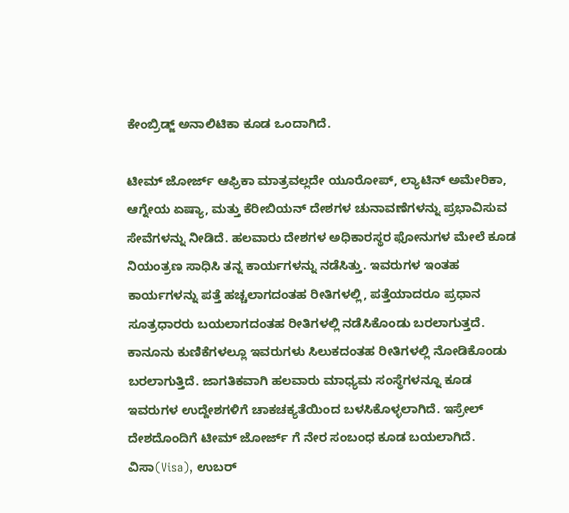ಕೇಂಬ್ರಿಡ್ಜ್ ಅನಾಲಿಟಿಕಾ ಕೂಡ ಒಂದಾಗಿದೆ.

ಟೀಮ್ ಜೋರ್ಜ್ ಆಫ್ರಿಕಾ ಮಾತ್ರವಲ್ಲದೇ ಯೂರೋಪ್, ಲ್ಯಾಟಿನ್ ಅಮೇರಿಕಾ, ಆಗ್ನೇಯ ಏಷ್ಯಾ, ಮತ್ತು ಕೆರೀಬಿಯನ್ ದೇಶಗಳ ಚುನಾವಣೆಗಳನ್ನು ಪ್ರಭಾವಿಸುವ ಸೇವೆಗಳನ್ನು ನೀಡಿದೆ. ಹಲವಾರು ದೇಶಗಳ ಅಧಿಕಾರಸ್ಥರ ಫೋನುಗಳ ಮೇಲೆ ಕೂಡ ನಿಯಂತ್ರಣ ಸಾಧಿಸಿ ತನ್ನ ಕಾರ್ಯಗಳನ್ನು ನಡೆಸಿತ್ತು. ಇವರುಗಳ ಇಂತಹ ಕಾರ್ಯಗಳನ್ನು ಪತ್ತೆ ಹಚ್ಚಲಾಗದಂತಹ ರೀತಿಗಳಲ್ಲಿ, ಪತ್ತೆಯಾದರೂ ಪ್ರಧಾನ ಸೂತ್ರಧಾರರು ಬಯಲಾಗದಂತಹ ರೀತಿಗಳಲ್ಲಿ ನಡೆಸಿಕೊಂಡು ಬರಲಾಗುತ್ತದೆ. ಕಾನೂನು ಕುಣಿಕೆಗಳಲ್ಲೂ ಇವರುಗಳು ಸಿಲುಕದಂತಹ ರೀತಿಗಳಲ್ಲಿ ನೋಡಿಕೊಂಡು ಬರಲಾಗುತ್ತಿದೆ. ಜಾಗತಿಕವಾಗಿ ಹಲವಾರು ಮಾಧ್ಯಮ ಸಂಸ್ಥೆಗಳನ್ನೂ ಕೂಡ ಇವರುಗಳ ಉದ್ದೇಶಗಳಿಗೆ ಚಾಕಚಕ್ಯತೆಯಿಂದ ಬಳಸಿಕೊಳ್ಳಲಾಗಿದೆ. ಇಸ್ರೇಲ್ ದೇಶದೊಂದಿಗೆ ಟೀಮ್ ಜೋರ್ಜ್ ಗೆ ನೇರ ಸಂಬಂಧ ಕೂಡ ಬಯಲಾಗಿದೆ. ವಿಸಾ(Visa), ಉಬರ್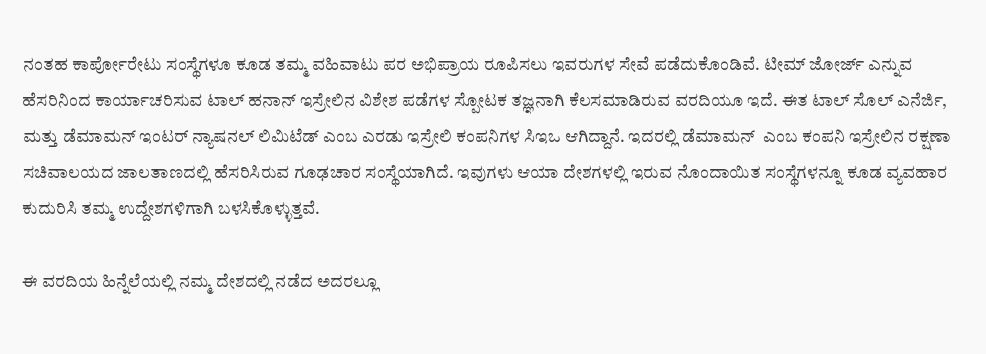ನಂತಹ ಕಾರ್ಪೋರೇಟು ಸಂಸ್ಥೆಗಳೂ ಕೂಡ ತಮ್ಮ ವಹಿವಾಟು ಪರ ಅಭಿಪ್ರಾಯ ರೂಪಿಸಲು ಇವರುಗಳ ಸೇವೆ ಪಡೆದುಕೊಂಡಿವೆ. ಟೀಮ್ ಜೋರ್ಜ್ ಎನ್ನುವ ಹೆಸರಿನಿಂದ ಕಾರ್ಯಾಚರಿಸುವ ಟಾಲ್ ಹನಾನ್ ಇಸ್ರೇಲಿನ ವಿಶೇಶ ಪಡೆಗಳ ಸ್ಪೋಟಕ ತಜ್ಞನಾಗಿ ಕೆಲಸಮಾಡಿರುವ ವರದಿಯೂ ಇದೆ. ಈತ ಟಾಲ್ ಸೊಲ್ ಎನೆರ್ಜಿ, ಮತ್ತು ಡೆಮಾಮನ್ ಇಂಟರ್ ನ್ಯಾಷನಲ್ ಲಿಮಿಟೆಡ್ ಎಂಬ ಎರಡು ಇಸ್ರೇಲಿ ಕಂಪನಿಗಳ ಸಿಇಒ ಆಗಿದ್ದಾನೆ. ಇದರಲ್ಲಿ ಡೆಮಾಮನ್  ಎಂಬ ಕಂಪನಿ ಇಸ್ರೇಲಿನ ರಕ್ಷಣಾ ಸಚಿವಾಲಯದ ಜಾಲತಾಣದಲ್ಲಿ ಹೆಸರಿಸಿರುವ ಗೂಢಚಾರ ಸಂಸ್ಥೆಯಾಗಿದೆ. ಇವುಗಳು ಆಯಾ ದೇಶಗಳಲ್ಲಿ ಇರುವ ನೊಂದಾಯಿತ ಸಂಸ್ಥೆಗಳನ್ನೂ ಕೂಡ ವ್ಯವಹಾರ ಕುದುರಿಸಿ ತಮ್ಮ ಉದ್ದೇಶಗಳಿಗಾಗಿ ಬಳಸಿಕೊಳ್ಳುತ್ತವೆ.

ಈ ವರದಿಯ ಹಿನ್ನೆಲೆಯಲ್ಲಿ ನಮ್ಮ ದೇಶದಲ್ಲಿ ನಡೆದ ಅದರಲ್ಲೂ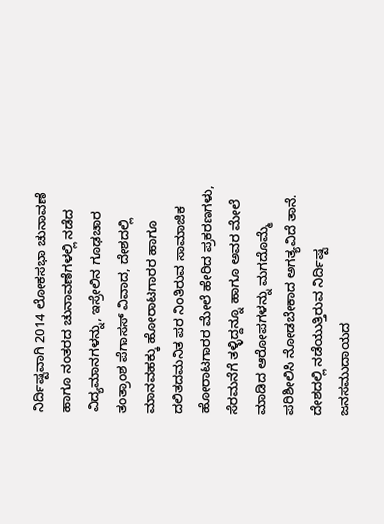ನಿರ್ದಿಷ್ಟವಾಗಿ 2014 ಲೋಕಸಭಾ ಚುನಾವಣೆ ಹಾಗೂ ನಂತರದ ಚುನಾವಣೆಗಳಲ್ಲಿ ನಡೆದ ವಿದ್ಯಮಾನಗಳನ್ನು, ಇಸ್ರೇಲಿನ ಗೂಢಚಾರ ತಂತ್ರಾಂಶ ಪೆಗಾಸಸ್ ವಿವಾದ, ದೇಶದಲ್ಲಿ ಮಾನವಹಕ್ಕು ಹೋರಾಟಗಾರರ ಹಾಗೂ ದಲಿತದಮನಿತ ಪರ ನಿಂತಿರುವ ಸಾಮಾಜಿಕ ಹೋರಾಟಗಾರರ ಮೇಲೆ ಹೇರಿದ ಪ್ರಕರಣಗಳು, ಸೆರಮನೆಗೆ ತಳ್ಳಿದ್ದನ್ನೂ ಹಾಗೂ ಅವರ ಮೇಲೆ ಮಾಡಿದ ಆರೋಪಗಳನ್ನು ಮಗದೊಮ್ಮೆ ಪರಿಶೀಲಿಸಿ ನೋಡಬೇಕಾದ ಅಗತ್ಯವಿದೆ ತಾನೆ. ದೇಶದಲ್ಲಿ ನಡೆಯುತ್ತಿರುವ ನಿರ್ದಿಷ್ಟ ಜನಸಮುದಾಯದ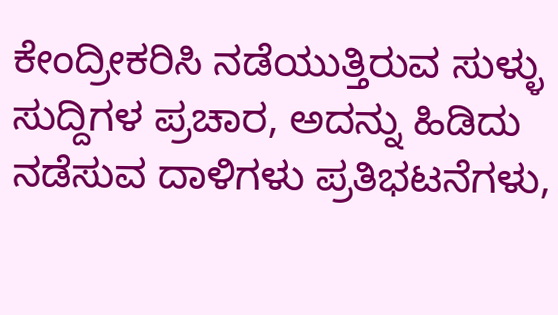ಕೇಂದ್ರೀಕರಿಸಿ ನಡೆಯುತ್ತಿರುವ ಸುಳ್ಳು ಸುದ್ದಿಗಳ ಪ್ರಚಾರ, ಅದನ್ನು ಹಿಡಿದು ನಡೆಸುವ ದಾಳಿಗಳು ಪ್ರತಿಭಟನೆಗಳು,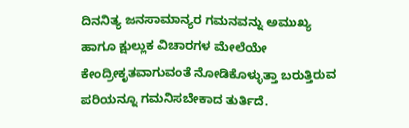ದಿನನಿತ್ಯ ಜನಸಾಮಾನ್ಯರ ಗಮನವನ್ನು ಅಮುಖ್ಯ ಹಾಗೂ ಕ್ಷುಲ್ಲುಕ ವಿಚಾರಗಳ ಮೇಲೆಯೇ ಕೇಂದ್ರೀಕೃತವಾಗುವಂತೆ ನೋಡಿಕೊಳ್ಳುತ್ತಾ ಬರುತ್ತಿರುವ ಪರಿಯನ್ನೂ ಗಮನಿಸಬೇಕಾದ ತುರ್ತಿದೆ.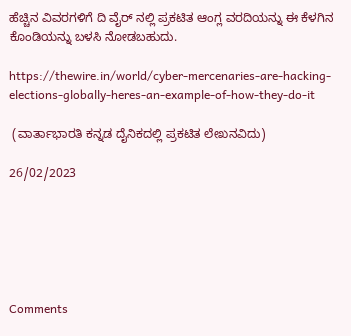ಹೆಚ್ಚಿನ ವಿವರಗಳಿಗೆ ದಿ ವೈರ್ ನಲ್ಲಿ ಪ್ರಕಟಿತ ಆಂಗ್ಲ ವರದಿಯನ್ನು ಈ ಕೆಳಗಿನ ಕೊಂಡಿಯನ್ನು ಬಳಸಿ ನೋಡಬಹುದು.

https://thewire.in/world/cyber-mercenaries-are-hacking-elections-globally-heres-an-example-of-how-they-do-it

 (ವಾರ್ತಾಭಾರತಿ ಕನ್ನಡ ದೈನಿಕದಲ್ಲಿ ಪ್ರಕಟಿತ ಲೇಖನವಿದು)

26/02/2023






Comments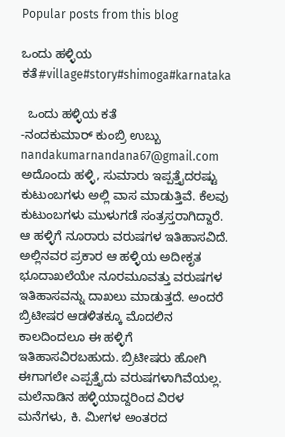Popular posts from this blog

ಒಂದು ಹಳ್ಳಿಯ ಕತೆ#village#story#shimoga#karnataka

  ಒಂದು ಹಳ್ಳಿಯ ಕತೆ                                                                  -ನಂದಕುಮಾರ್‌ ಕುಂಬ್ರಿ ಉಬ್ಬು    nandakumarnandana67@gmail.com                       ಅದೊಂದು ಹಳ್ಳಿ, ಸುಮಾರು ಇಪ್ಪತ್ತೈದರಷ್ಟು ಕುಟುಂಬಗಳು ಅಲ್ಲಿ ವಾಸ ಮಾಡುತ್ತಿವೆ. ಕೆಲವು ಕುಟುಂಬಗಳು ಮುಳುಗಡೆ ಸಂತ್ರಸ್ತರಾಗಿದ್ದಾರೆ. ಆ ಹಳ್ಳಿಗೆ ನೂರಾರು ವರುಷಗಳ ಇತಿಹಾಸವಿದೆ. ಅಲ್ಲಿನವರ ಪ್ರಕಾರ ಆ ಹಳ್ಳಿಯ ಅದೀಕೃತ ಭೂದಾಖಲೆಯೇ ನೂರಮೂವತ್ತು ವರುಷಗಳ ಇತಿಹಾಸವನ್ನು ದಾಖಲು ಮಾಡುತ್ತದೆ. ಅಂದರೆ ಬ್ರಿಟೀಷರ ಆಡಳಿತಕ್ಕೂ ಮೊದಲಿನ ಕಾಲದಿಂದಲೂ ಈ ಹಳ್ಳಿಗೆ ಇತಿಹಾಸವಿರಬಹುದು. ಬ್ರಿಟೀಷರು ಹೋಗಿ ಈಗಾಗಲೇ ಎಪ್ಪತ್ತೈದು ವರುಷಗಳಾಗಿವೆಯಲ್ಲ. ಮಲೆನಾಡಿನ ಹಳ್ಳಿಯಾದ್ದರಿಂದ ವಿರಳ ಮನೆಗಳು, ಕಿ. ಮೀಗಳ ಅಂತರದ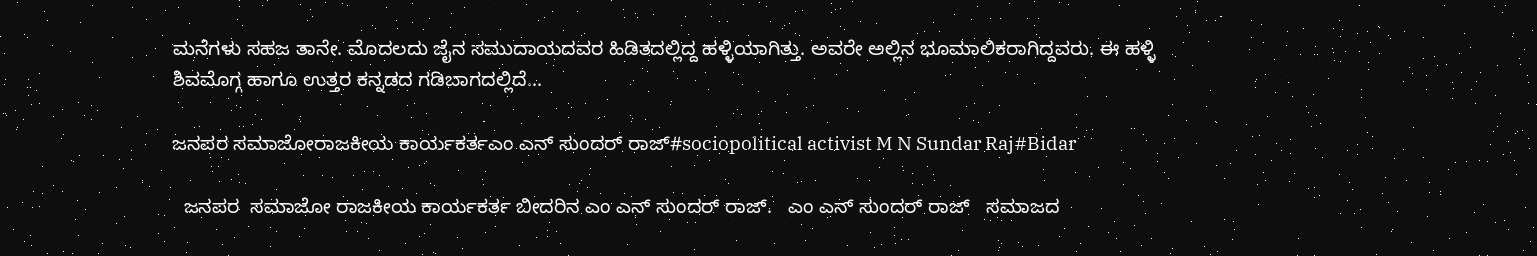ಮನೆಗಳು ಸಹಜ ತಾನೇ. ಮೊದಲದು ಜೈನ ಸಮುದಾಯದವರ ಹಿಡಿತದಲ್ಲಿದ್ದ ಹಳ್ಳಿಯಾಗಿತ್ತು. ಅವರೇ ಅಲ್ಲಿನ ಭೂಮಾಲಿಕರಾಗಿದ್ದವರು. ಈ ಹಳ್ಳಿ ಶಿವಮೊಗ್ಗ ಹಾಗೂ ಉತ್ತರ ಕನ್ನಡದ ಗಡಿಬಾಗದಲ್ಲಿದೆ...

ಜನಪರ ಸಮಾಜೋರಾಜಕೀಯ ಕಾರ್ಯಕರ್ತಎಂ ಎನ್ ಸುಂದರ್ ರಾಜ್#sociopolitical activist M N Sundar Raj#Bidar

  ಜನಪರ  ಸಮಾಜೋ ರಾಜಕೀಯ ಕಾರ್ಯಕರ್ತ ಬೀದರಿನ ಎಂ ಎನ್ ಸುಂದರ್ ರಾಜ್.   ಎಂ ಎನ್ ಸುಂದರ್ ರಾಜ್   ಸಮಾಜದ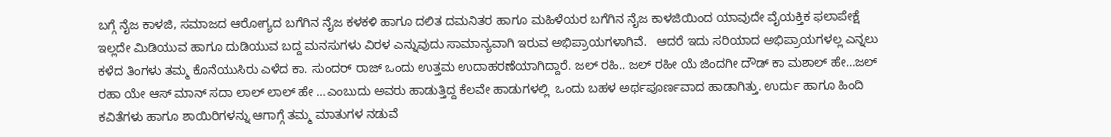ಬಗ್ಗೆ ನೈಜ ಕಾಳಜಿ, ಸಮಾಜದ ಆರೋಗ್ಯದ ಬಗೆಗಿನ ನೈಜ ಕಳಕಳಿ ಹಾಗೂ ದಲಿತ ದಮನಿತರ ಹಾಗೂ ಮಹಿಳೆಯರ ಬಗೆಗಿನ ನೈಜ ಕಾಳಜಿಯಿಂದ ಯಾವುದೇ ವೈಯಕ್ತಿಕ ಫಲಾಪೇಕ್ಷೆ ಇಲ್ಲದೇ ಮಿಡಿಯುವ ಹಾಗೂ ದುಡಿಯುವ ಬದ್ದ ಮನಸುಗಳು ವಿರಳ ಎನ್ನುವುದು ಸಾಮಾನ್ಯವಾಗಿ ಇರುವ ಅಭಿಪ್ರಾಯಗಳಾಗಿವೆ.   ಆದರೆ ಇದು ಸರಿಯಾದ ಅಭಿಪ್ರಾಯಗಳಲ್ಲ ಎನ್ನಲು ಕಳೆದ ತಿಂಗಳು ತಮ್ಮ ಕೊನೆಯುಸಿರು ಎಳೆದ ಕಾ. ಸುಂದರ್ ರಾಜ್ ಒಂದು ಉತ್ತಮ ಉದಾಹರಣೆಯಾಗಿದ್ದಾರೆ. ಜಲ್ ರಹಿ.. ಜಲ್ ರಹೀ ಯೆ ಜಿಂದಗೀ ದೌಡ್ ಕಾ ಮಶಾಲ್ ಹೇ…ಜಲ್ ರಹಾ ಯೇ ಆಸ್ ಮಾನ್ ಸದಾ ಲಾಲ್ ಲಾಲ್ ಹೇ …ಎಂಬುದು ಅವರು ಹಾಡುತ್ತಿದ್ದ ಕೆಲವೇ ಹಾಡುಗಳಲ್ಲಿ  ಒಂದು ಬಹಳ ಅರ್ಥಪೂರ್ಣವಾದ ಹಾಡಾಗಿತ್ತು. ಉರ್ದು ಹಾಗೂ ಹಿಂದಿ ಕವಿತೆಗಳು ಹಾಗೂ ಶಾಯಿರಿಗಳನ್ನು ಆಗಾಗ್ಗೆ ತಮ್ಮ ಮಾತುಗಳ ನಡುವೆ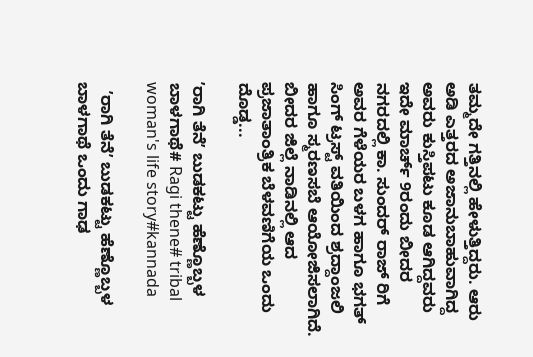ತಮ್ಮದೇ ಗತ್ತಿನಲ್ಲಿ ಹೇಳುತ್ತಿದ್ದರು. ಆರು ಅಡಿ ಎತ್ತರದ ಅಜಾನುಬಾಹುವಾಗಿದ್ದ ಅವರು ಕುಸ್ತಿಪಟು ಕೂಡ ಆಗಿದ್ದವರು   ಇದೇ ಮಾರ್ಚ್ 9ರಂದು ಬೀದರ ನಗರದಲ್ಲಿ ಕಾ. ಸುಂದರ್ ರಾಜ್ ರಿಗೆ ಅವರ ಗೆಳೆಯರ ಬಳಗ ಹಾಗೂ ಭಗತ್ ಸಿಂಗ್ ಟ್ರಸ್ಟ್ ವತಿಯಿಂದ ಶ್ರದ್ದಾಂಜಲಿ ಹಾಗೂ ಸ್ಮರಣಸಬೆ ಆಯೋಜಿಸಲಾಗಿದೆ.   ಬೀದರ ಜಿಲ್ಲೆ ನಾಡಿನಲ್ಲಿ ಆದ ಪ್ರಜಾತಾಂತ್ರಿಕ ಬೆಳವಣಿಗೆಯ ಒಂದು ದೊಡ್ಡ...

ʼರಾಗಿ ತೆನೆʼ ಬುಡಕಟ್ಟು ಹೆಣ್ಣೊಬ್ಬಳ ಬಾಳಗಾಥೆ# Ragi thene# tribal woman's life story#kannada

  ʼರಾಗಿ ತೆನೆʼ ಬುಡಕಟ್ಟು ಹೆಣ್ಣೊಬ್ಬಳ ಬಾಳಗಾಥೆ ಒಂದು ಗಾಢ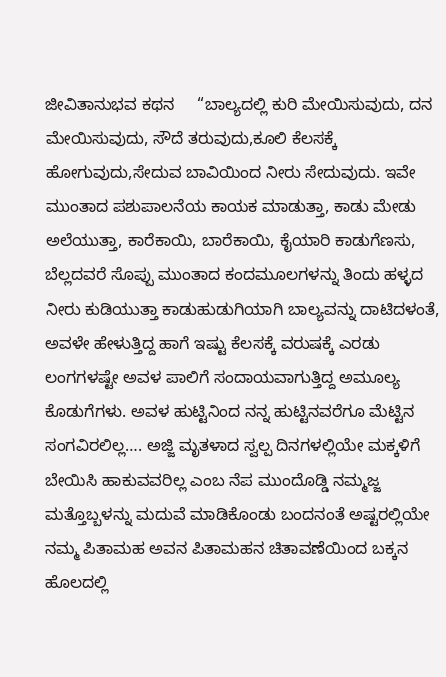ಜೀವಿತಾನುಭವ ಕಥನ     “ಬಾಲ್ಯದಲ್ಲಿ ಕುರಿ ಮೇಯಿಸುವುದು, ದನ ಮೇಯಿಸುವುದು, ಸೌದೆ ತರುವುದು,ಕೂಲಿ ಕೆಲಸಕ್ಕೆ ಹೋಗುವುದು,ಸೇದುವ ಬಾವಿಯಿಂದ ನೀರು ಸೇದುವುದು. ಇವೇ ಮುಂತಾದ ಪಶುಪಾಲನೆಯ ಕಾಯಕ ಮಾಡುತ್ತಾ, ಕಾಡು ಮೇಡು ಅಲೆಯುತ್ತಾ, ಕಾರೆಕಾಯಿ, ಬಾರೆಕಾಯಿ, ಕೈಯಾರಿ ಕಾಡುಗೆಣಸು, ಬೆಲ್ಲದವರೆ ಸೊಪ್ಪು ಮುಂತಾದ ಕಂದಮೂಲಗಳನ್ನು ತಿಂದು ಹಳ್ಳದ ನೀರು ಕುಡಿಯುತ್ತಾ ಕಾಡುಹುಡುಗಿಯಾಗಿ ಬಾಲ್ಯವನ್ನು ದಾಟಿದಳಂತೆ, ಅವಳೇ ಹೇಳುತ್ತಿದ್ದ ಹಾಗೆ ಇಷ್ಟು ಕೆಲಸಕ್ಕೆ ವರುಷಕ್ಕೆ ಎರಡು ಲಂಗಗಳಷ್ಟೇ ಅವಳ ಪಾಲಿಗೆ ಸಂದಾಯವಾಗುತ್ತಿದ್ದ ಅಮೂಲ್ಯ ಕೊಡುಗೆಗಳು. ಅವಳ ಹುಟ್ಟಿನಿಂದ ನನ್ನ ಹುಟ್ಟಿನವರೆಗೂ ಮೆಟ್ಟಿನ ಸಂಗವಿರಲಿಲ್ಲ…. ಅಜ್ಜಿ ಮೃತಳಾದ ಸ್ವಲ್ಪ ದಿನಗಳಲ್ಲಿಯೇ ಮಕ್ಕಳಿಗೆ ಬೇಯಿಸಿ ಹಾಕುವವರಿಲ್ಲ ಎಂಬ ನೆಪ ಮುಂದೊಡ್ಡಿ ನಮ್ಮಜ್ಜ ಮತ್ತೊಬ್ಬಳನ್ನು ಮದುವೆ ಮಾಡಿಕೊಂಡು ಬಂದನಂತೆ ಅಷ್ಟರಲ್ಲಿಯೇ ನಮ್ಮ ಪಿತಾಮಹ ಅವನ ಪಿತಾಮಹನ ಚಿತಾವಣೆಯಿಂದ ಬಕ್ಕನ ಹೊಲದಲ್ಲಿ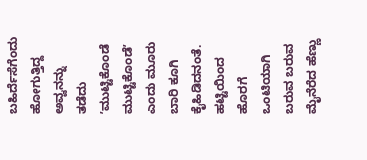ಬಹಿರ್ದೆಸೆಗೆಂದು ಹೋಗುತ್ತಿದ್ದ ಅವ್ವನನ್ನು ತಡೆದು ʼಮುಟ್ಟಿಕೊಂಡೆ ಮುಟ್ಟಿಕೊಂಡೆʼ ಎಂದು ಮೂರು ಬಾರಿ ಕೂಗಿ ಕೈಹಿಡಿದನಂತೆ. ಹಟ್ಟಿಯಿಂದ ಹೊರಗೆ ಒಂಟಿಯಾಗಿ ಬರುವ ಬರುವ ಮೈನೆರೆದ ಹೆಣ್ಣು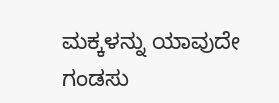ಮಕ್ಕಳನ್ನು ಯಾವುದೇ ಗಂಡಸು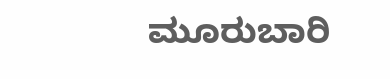ಮೂರುಬಾರಿ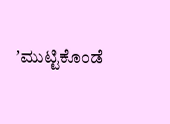ʼಮುಟ್ಟಿಕೊಂಡೆ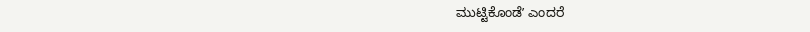ಮುಟ್ಟಿಕೊಂಡೆʼ ಎಂದರೆ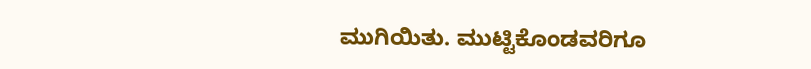ಮುಗಿಯಿತು. ಮುಟ್ಟಿಕೊಂಡವರಿಗೂ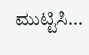ಮುಟ್ಟಿಸಿ...